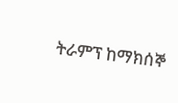ትራምፕ ከማክሰኞ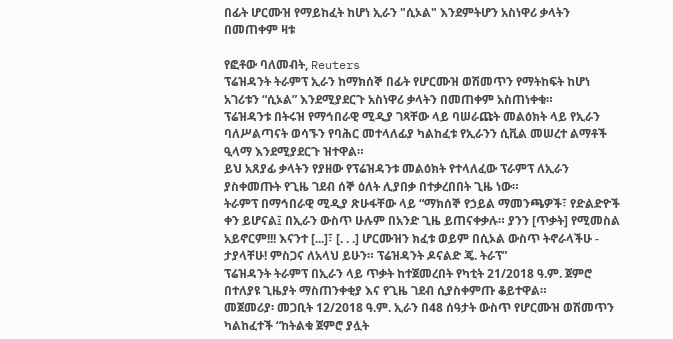በፊት ሆርሙዝ የማይከፈት ከሆነ ኢራን "ሲኦል" እንደምትሆን አስነዋሪ ቃላትን በመጠቀም ዛቱ

የፎቶው ባለመብት, Reuters
ፕሬዝዳንት ትራምፕ ኢራን ከማክሰኞ በፊት የሆርሙዝ ወሽመጥን የማትከፍት ከሆነ አገሪቱን “ሲኦል” እንደሚያደርጉ አስነዋሪ ቃላትን በመጠቀም አስጠነቀቁ።
ፕሬዝዳንቱ በትሩዝ የማኅበራዊ ሚዲያ ገጻቸው ላይ ባሠራጩት መልዕክት ላይ የኢራን ባለሥልጣናት ወሳኙን የባሕር መተላለፊያ ካልከፈቱ የኢራንን ሲቪል መሠረተ ልማቶች ዒላማ እንደሚያደርጉ ዝተዋል።
ይህ አጸያፊ ቃላትን የያዘው የፕሬዝዳንቱ መልዕክት የተላለፈው ፕራምፕ ለኢራን ያስቀመጡት የጊዜ ገደብ ሰኞ ዕለት ሊያበቃ በተቃረበበት ጊዜ ነው።
ትራምፕ በማኅበራዊ ሚዲያ ጽሁፋቸው ላይ “ማክሰኞ የኃይል ማመንጫዎች፣ የድልድዮች ቀን ይሆናል፤ በኢራን ውስጥ ሁሉም በአንድ ጊዜ ይጠናቀቃሉ። ያንን [ጥቃት] የሚመስል አይኖርም!!! እናንተ [...]፣ [. . .] ሆርሙዝን ክፈቱ ወይም በሲኦል ውስጥ ትኖራላችሁ - ታያላቸሁ! ምስጋና ለአላህ ይሁን። ፕሬዝዳንት ዶናልድ ጄ. ትራፕ”
ፕሬዝዳንት ትራምፕ በኢራን ላይ ጥቃት ከተጀመረበት የካቲት 21/2018 ዓ.ም. ጀምሮ በተለያዩ ጊዜያት ማስጠንቀቂያ እና የጊዜ ገደብ ሲያስቀምጡ ቆይተዋል።
መጀመሪያ፡ መጋቢት 12/2018 ዓ.ም. ኢራን በ48 ሰዓታት ውስጥ የሆርሙዝ ወሽመጥን ካልከፈተች “ከትልቁ ጀምሮ ያሏት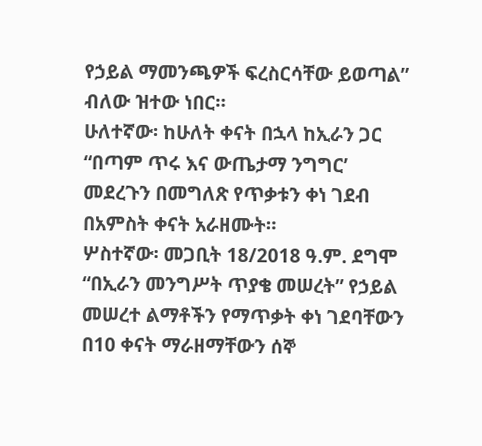የኃይል ማመንጫዎች ፍረስርሳቸው ይወጣል” ብለው ዝተው ነበር።
ሁለተኛው፡ ከሁለት ቀናት በኋላ ከኢራን ጋር “በጣም ጥሩ እና ውጤታማ ንግግር’ መደረጉን በመግለጽ የጥቃቱን ቀነ ገደብ በአምስት ቀናት አራዘሙት።
ሦስተኛው፡ መጋቢት 18/2018 ዓ.ም. ደግሞ “በኢራን መንግሥት ጥያቄ መሠረት” የኃይል መሠረተ ልማቶችን የማጥቃት ቀነ ገደባቸውን በ10 ቀናት ማራዘማቸውን ሰኞ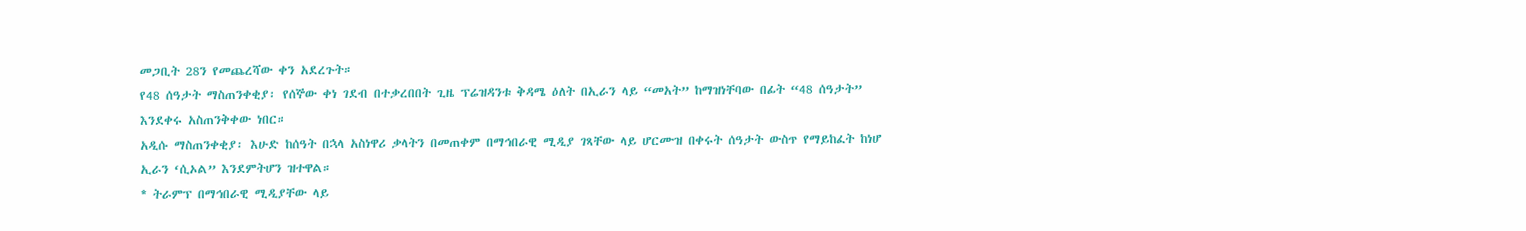መጋቢት 28ን የመጨረሻው ቀን አደረጉት።
የ48 ሰዓታት ማስጠንቀቂያ፡ የሰኞው ቀነ ገደብ በተቃረበበት ጊዜ ፕሬዝዳንቱ ቅዳሜ ዕለት በኢራን ላይ “መአት” ከማዝነቸባው በፊት “48 ሰዓታት” እንደቀሩ አስጠንቅቀው ነበር።
አዲሱ ማስጠንቀቂያ፡ እሁድ ከሰዓት በኋላ አስነዋሪ ቃላትን በመጠቀም በማኅበራዊ ሚዲያ ገጻቸው ላይ ሆርሙዝ በቀሩት ሰዓታት ውስጥ የማይከፈት ከነሆ ኢራን ‘ሲኦል” እንደምትሆን ዝተዋል።
* ትራምፕ በማኅበራዊ ሚዲያቸው ላይ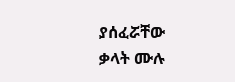ያሰፈሯቸው ቃላት ሙሉ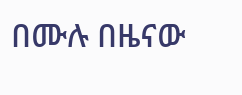በሙሉ በዜናው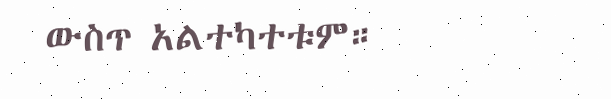ውስጥ አልተካተቱም።